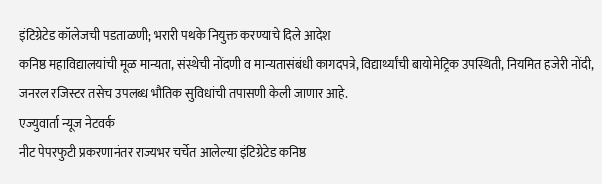इंटिग्रेटेड कॉलेजची पडताळणी; भरारी पथके नियुक्त करण्याचे दिले आदेश
कनिष्ठ महाविद्यालयांची मूळ मान्यता, संस्थेची नोंदणी व मान्यतासंबंधी कागदपत्रे, विद्यार्थ्यांची बायोमेट्रिक उपस्थिती, नियमित हजेरी नोंदी, जनरल रजिस्टर तसेच उपलब्ध भौतिक सुविधांची तपासणी केली जाणार आहे.
एज्युवार्ता न्यूज नेटवर्क
नीट पेपरफुटी प्रकरणानंतर राज्यभर चर्चेत आलेल्या इंटिग्रेटेड कनिष्ठ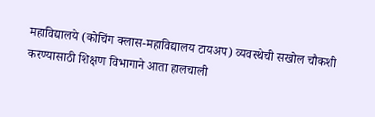महाविद्यालये (कोचिंग क्लास-महाविद्यालय टायअप) व्यवस्थेची सखोल चौकशी करण्यासाठी शिक्षण विभागाने आता हालचाली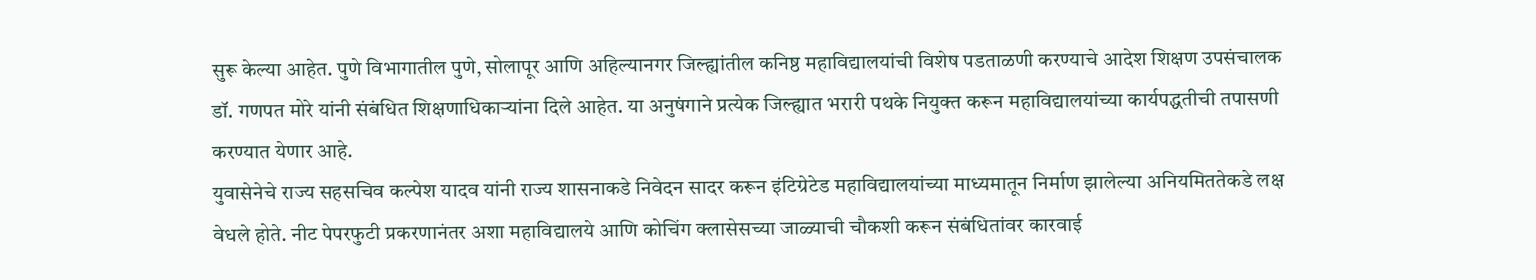सुरू केल्या आहेत. पुणे विभागातील पुणे, सोलापूर आणि अहिल्यानगर जिल्ह्यांतील कनिष्ठ महाविद्यालयांची विशेष पडताळणी करण्याचे आदेश शिक्षण उपसंचालक डॉ. गणपत मोरे यांनी संबंधित शिक्षणाधिकाऱ्यांना दिले आहेत. या अनुषंगाने प्रत्येक जिल्ह्यात भरारी पथके नियुक्त करून महाविद्यालयांच्या कार्यपद्धतीची तपासणी करण्यात येणार आहे.
युवासेनेचे राज्य सहसचिव कल्पेश यादव यांनी राज्य शासनाकडे निवेदन सादर करून इंटिग्रेटेड महाविद्यालयांच्या माध्यमातून निर्माण झालेल्या अनियमिततेकडे लक्ष वेधले होते. नीट पेपरफुटी प्रकरणानंतर अशा महाविद्यालये आणि कोचिंग क्लासेसच्या जाळ्याची चौकशी करून संबंधितांवर कारवाई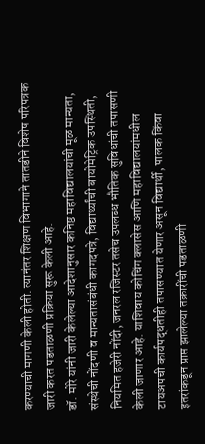करण्याची मागणी केली होती. त्यानंतर शिक्षण विभागाने तातडीने विशेष परिपत्रक जारी करत पडताळणी प्रक्रिया सुरू केली आहे.
डॉ. मोरे यांनी जारी केलेल्या आदेशानुसार कनिष्ठ महाविद्यालयांची मूळ मान्यता, संस्थेची नोंदणी व मान्यतासंबंधी कागदपत्रे, विद्यार्थ्यांची बायोमेट्रिक उपस्थिती, नियमित हजेरी नोंदी, जनरल रजिस्टर तसेच उपलब्ध भौतिक सुविधांची तपासणी केली जाणार आहे. याशिवाय कोचिंग क्लासेस आणि महाविद्यालयांमधील टायअपची कार्यपद्धतीही तपासण्यात येणार असून विद्यार्थी, पालक किंवा इतरांकडून प्राप्त झालेल्या तक्रारींची पडताळणी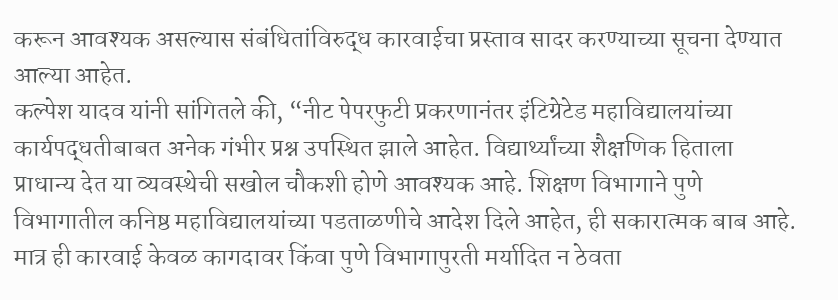करून आवश्यक असल्यास संबंधितांविरुद्ध कारवाईचा प्रस्ताव सादर करण्याच्या सूचना देण्यात आल्या आहेत.
कल्पेश यादव यांनी सांगितले की, “नीट पेपरफुटी प्रकरणानंतर इंटिग्रेटेड महाविद्यालयांच्या कार्यपद्धतीबाबत अनेक गंभीर प्रश्न उपस्थित झाले आहेत. विद्यार्थ्यांच्या शैक्षणिक हिताला प्राधान्य देत या व्यवस्थेची सखोल चौकशी होणे आवश्यक आहे. शिक्षण विभागाने पुणे विभागातील कनिष्ठ महाविद्यालयांच्या पडताळणीचे आदेश दिले आहेत, ही सकारात्मक बाब आहे. मात्र ही कारवाई केवळ कागदावर किंवा पुणे विभागापुरती मर्यादित न ठेवता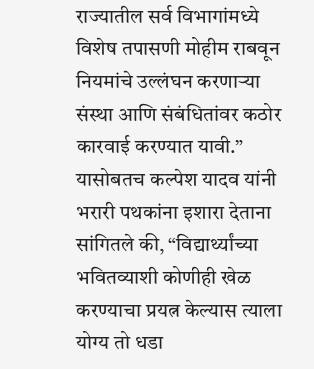राज्यातील सर्व विभागांमध्ये विशेष तपासणी मोहीम राबवून नियमांचे उल्लंघन करणाऱ्या संस्था आणि संबंधितांवर कठोर कारवाई करण्यात यावी.”
यासोबतच कल्पेश यादव यांनी भरारी पथकांना इशारा देताना सांगितले की, “विद्यार्थ्यांच्या भवितव्याशी कोणीही खेळ करण्याचा प्रयत्न केल्यास त्याला योग्य तो धडा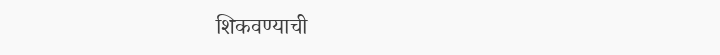शिकवण्याची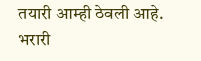तयारी आम्ही ठेवली आहे. भरारी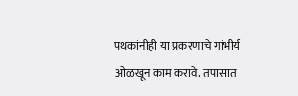पथकांनीही या प्रकरणाचे गांभीर्य ओळखून काम करावे. तपासात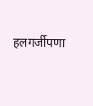हलगर्जीपणा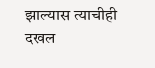झाल्यास त्याचीही दखल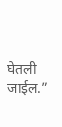घेतली जाईल.”